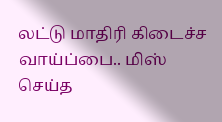லட்டு மாதிரி கிடைச்ச வாய்ப்பை.. மிஸ் செய்த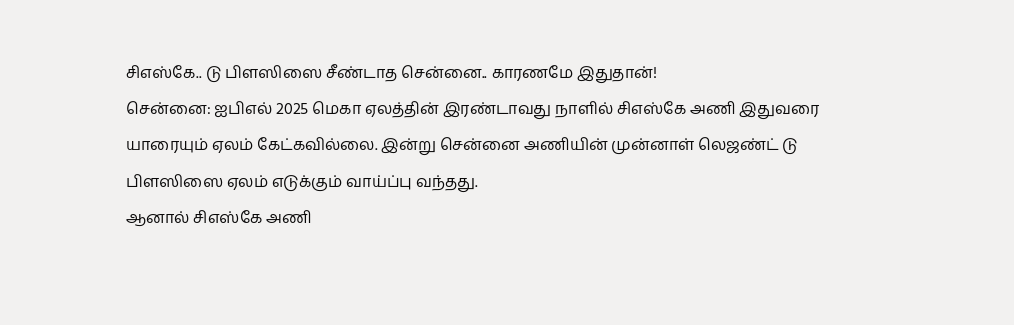சிஎஸ்கே.. டு பிளஸிஸை சீண்டாத சென்னை.. காரணமே இதுதான்!
சென்னை: ஐபிஎல் 2025 மெகா ஏலத்தின் இரண்டாவது நாளில் சிஎஸ்கே அணி இதுவரை யாரையும் ஏலம் கேட்கவில்லை. இன்று சென்னை அணியின் முன்னாள் லெஜண்ட் டு பிளஸிஸை ஏலம் எடுக்கும் வாய்ப்பு வந்தது.
ஆனால் சிஎஸ்கே அணி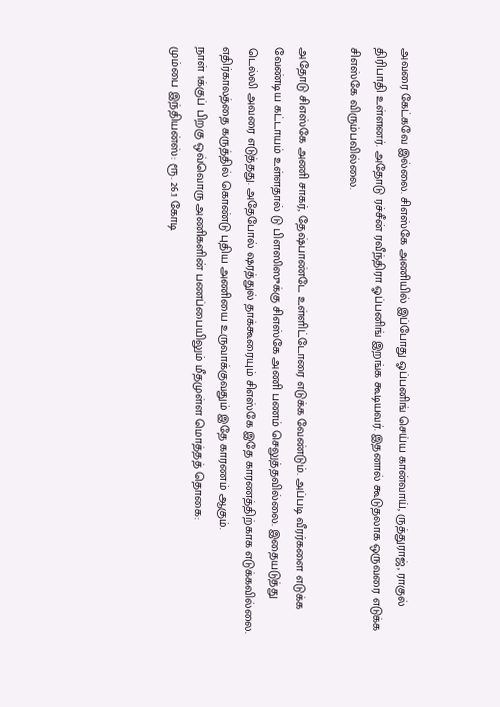அவரை கேட்கவே இல்லை. சிஎஸ்கே அணியில் இப்போது ஓப்பனிங் செய்ய கான்வாய், ருத்துராஜ், ராகுல் திரிபாதி உள்ளனர். அதோடு ரச்சீன் ரவீந்திரா ஓப்பனிங் இறங்க கூடியவர். இதனால் கூடுதலாக ஒருவரை எடுக்க சிஎஸ்கே விரும்பவில்லை.

அதோடு சிஎஸ்கே அணி சாகர், தேஷ்பாண்டே உள்ளிட்டோரை எடுக்க வேண்டும். அப்படி வீரர்களை எடுக்க வேண்டிய கட்டாயம் உள்ளதால் டு பிளஸிஸுக்கு சிஎஸ்கே அணி பணம் செலுத்தவில்லை. இதையடுத்து டெல்லி அவரை எடுத்தது. அதேபோல் ஷரத்துல் தாக்கூரையும் சிஎஸ்கே இதே காரணத்திற்காக எடுக்கவில்லை. எதிர்காலத்தை கருத்தில் கொண்டு புதிய அணியை உருவாக்குவதும் இதே காரணம் ஆகும்.
நாள் 1க்குப் பிறகு ஒவ்வொரு அணிகளின் பணப்பையிலும் மீதமுள்ள மொத்தத் தொகை:
மும்பை இந்தியன்ஸ்: ரூ. 26.1 கோடி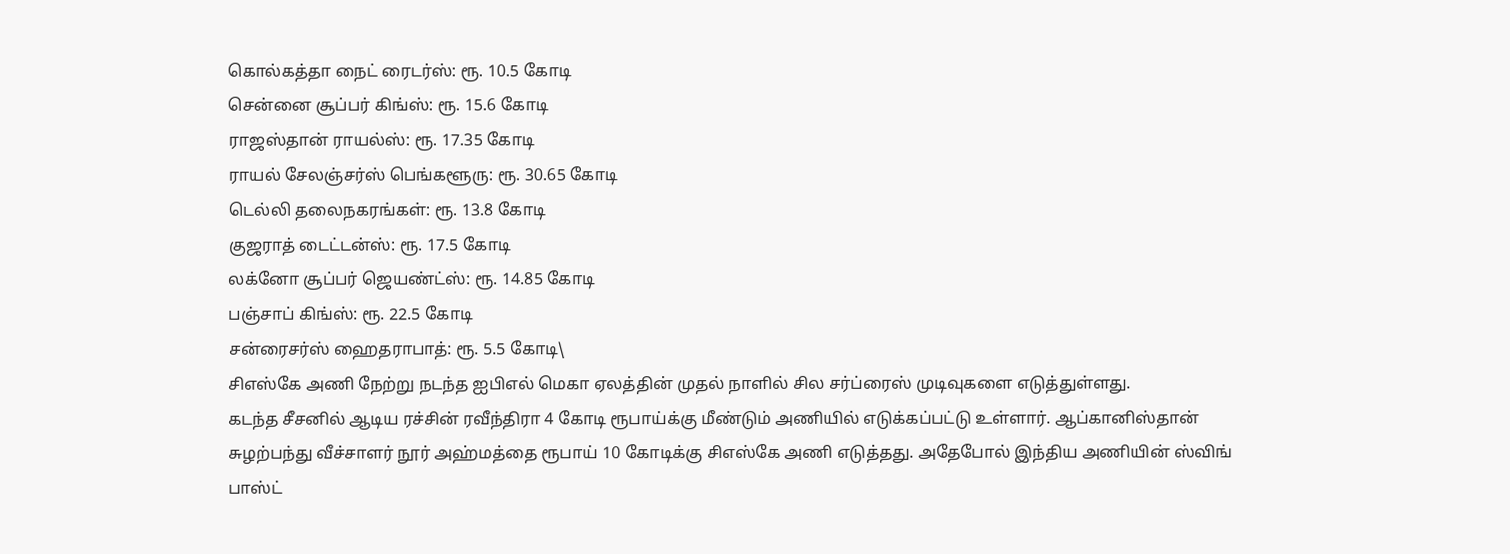கொல்கத்தா நைட் ரைடர்ஸ்: ரூ. 10.5 கோடி
சென்னை சூப்பர் கிங்ஸ்: ரூ. 15.6 கோடி
ராஜஸ்தான் ராயல்ஸ்: ரூ. 17.35 கோடி
ராயல் சேலஞ்சர்ஸ் பெங்களூரு: ரூ. 30.65 கோடி
டெல்லி தலைநகரங்கள்: ரூ. 13.8 கோடி
குஜராத் டைட்டன்ஸ்: ரூ. 17.5 கோடி
லக்னோ சூப்பர் ஜெயண்ட்ஸ்: ரூ. 14.85 கோடி
பஞ்சாப் கிங்ஸ்: ரூ. 22.5 கோடி
சன்ரைசர்ஸ் ஹைதராபாத்: ரூ. 5.5 கோடி\
சிஎஸ்கே அணி நேற்று நடந்த ஐபிஎல் மெகா ஏலத்தின் முதல் நாளில் சில சர்ப்ரைஸ் முடிவுகளை எடுத்துள்ளது.
கடந்த சீசனில் ஆடிய ரச்சின் ரவீந்திரா 4 கோடி ரூபாய்க்கு மீண்டும் அணியில் எடுக்கப்பட்டு உள்ளார். ஆப்கானிஸ்தான் சுழற்பந்து வீச்சாளர் நூர் அஹ்மத்தை ரூபாய் 10 கோடிக்கு சிஎஸ்கே அணி எடுத்தது. அதேபோல் இந்திய அணியின் ஸ்விங் பாஸ்ட்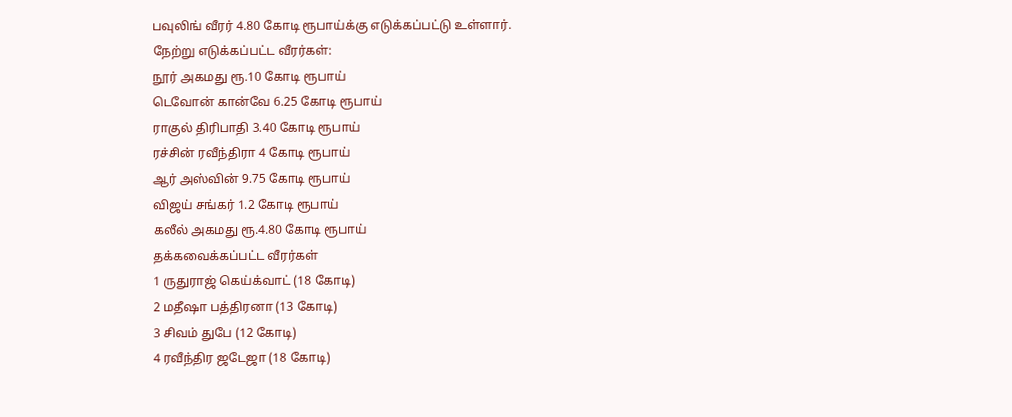பவுலிங் வீரர் 4.80 கோடி ரூபாய்க்கு எடுக்கப்பட்டு உள்ளார்.
நேற்று எடுக்கப்பட்ட வீரர்கள்:
நூர் அகமது ரூ.10 கோடி ரூபாய்
டெவோன் கான்வே 6.25 கோடி ரூபாய்
ராகுல் திரிபாதி 3.40 கோடி ரூபாய்
ரச்சின் ரவீந்திரா 4 கோடி ரூபாய்
ஆர் அஸ்வின் 9.75 கோடி ரூபாய்
விஜய் சங்கர் 1.2 கோடி ரூபாய்
கலீல் அகமது ரூ.4.80 கோடி ரூபாய்
தக்கவைக்கப்பட்ட வீரர்கள்
1 ருதுராஜ் கெய்க்வாட் (18 கோடி)
2 மதீஷா பத்திரனா (13 கோடி)
3 சிவம் துபே (12 கோடி)
4 ரவீந்திர ஜடேஜா (18 கோடி)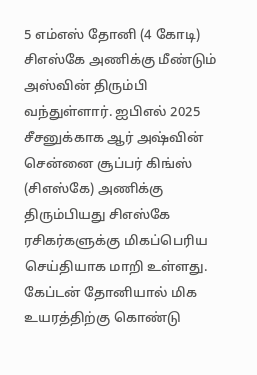5 எம்எஸ் தோனி (4 கோடி)
சிஎஸ்கே அணிக்கு மீண்டும் அஸ்வின் திரும்பி வந்துள்ளார். ஐபிஎல் 2025 சீசனுக்காக ஆர் அஷ்வின் சென்னை சூப்பர் கிங்ஸ் (சிஎஸ்கே) அணிக்கு திரும்பியது சிஎஸ்கே ரசிகர்களுக்கு மிகப்பெரிய செய்தியாக மாறி உள்ளது. கேப்டன் தோனியால் மிக உயரத்திற்கு கொண்டு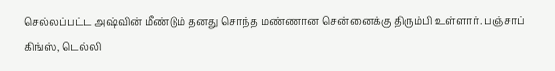செல்லப்பட்ட அஷ்வின் மீண்டும் தனது சொந்த மண்ணான சென்னைக்கு திரும்பி உள்ளார். பஞ்சாப் கிங்ஸ், டெல்லி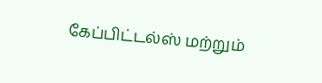கேப்பிட்டல்ஸ் மற்றும்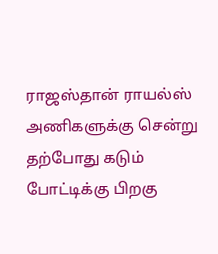ராஜஸ்தான் ராயல்ஸ் அணிகளுக்கு சென்று தற்போது கடும் போட்டிக்கு பிறகு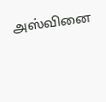அஸ்வினை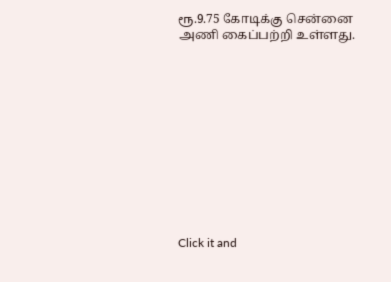ரூ.9.75 கோடிக்கு சென்னை அணி கைப்பற்றி உள்ளது.












Click it and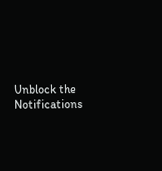Unblock the Notifications